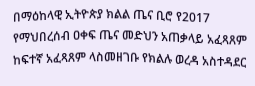በማዕከላዊ ኢትዮጵያ ክልል ጤና ቢሮ የ2017 የማህበረሰብ ዐቀፍ ጤና መድህን አጠቃላይ አፈጻጸም ከፍተኛ አፈጻጸም ላስመዘገቡ የክልሉ ወረዳ አስተዳደር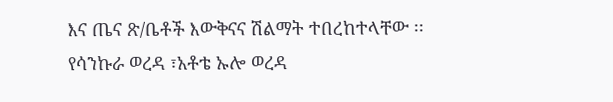እና ጤና ጽ/ቤቶች እውቅናና ሽልማት ተበረከተላቸው ፡፡
የሳንኩራ ወረዳ ፣አቶቴ ኡሎ ወረዳ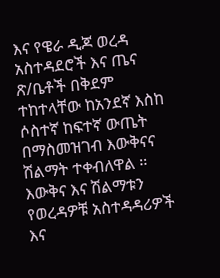እና የዌራ ዲጆ ወረዳ አስተዳደሮች እና ጤና ጽ/ቤቶች በቅደም ተከተላቸው ከአንደኛ እስከ ሶስተኛ ከፍተኛ ውጤት በማስመዝገብ እውቅናና ሽልማት ተቀብለዋል ፡፡ እውቅና እና ሽልማቱን የወረዳዎቹ አስተዳዳሪዎች እና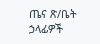ጤና ጽ/ቤት ኃላፊዎች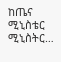ከጤና ሚኒስቴር ሚኒስትር…